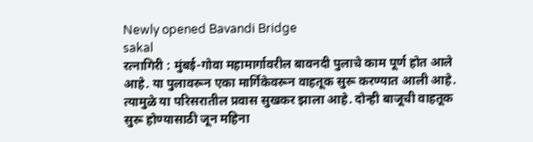Newly opened Bavandi Bridge
sakal
रत्नागिरी : मुंबई-गोवा महामार्गावरील बावनदी पुलाचे काम पूर्ण होत आले आहे. या पुलावरून एका मार्गिकेवरून वाहतूक सुरू करण्यात आली आहे. त्यामुळे या परिसरातील प्रवास सुखकर झाला आहे. दोन्ही बाजूची वाहतूक सुरू होण्यासाठी जून महिना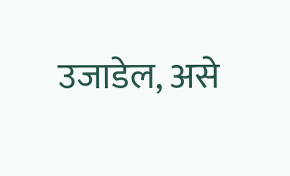उजाडेल, असे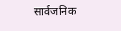सार्वजनिक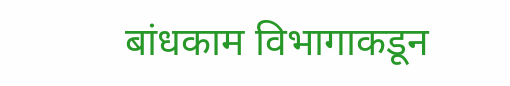बांधकाम विभागाकडून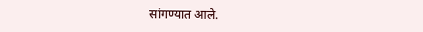सांगण्यात आले.